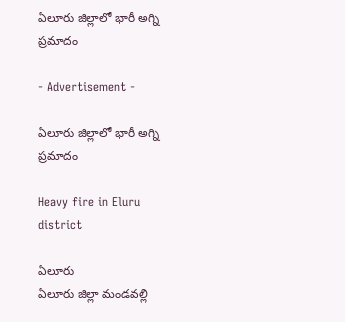ఏలూరు జిల్లాలో భారీ అగ్ని ప్రమాదం

- Advertisement -

ఏలూరు జిల్లాలో భారీ అగ్ని ప్రమాదం

Heavy fire in Eluru district

ఏలూరు
ఏలూరు జిల్లా మండవల్లి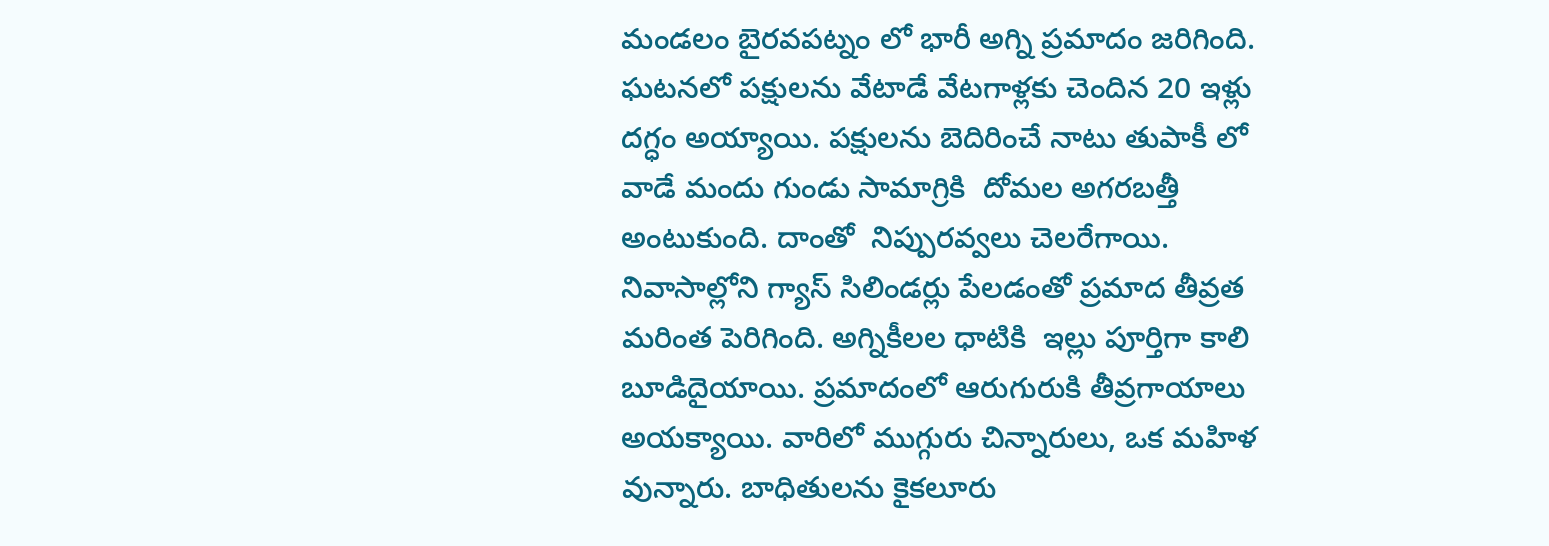మండలం బైరవపట్నం లో భారీ అగ్ని ప్రమాదం జరిగింది. ఘటనలో పక్షులను వేటాడే వేటగాళ్లకు చెందిన 20 ఇళ్లు దగ్ధం అయ్యాయి. పక్షులను బెదిరించే నాటు తుపాకీ లో వాడే మందు గుండు సామాగ్రికి  దోమల అగరబత్తీ అంటుకుంది. దాంతో  నిప్పురవ్వలు చెలరేగాయి. నివాసాల్లోని గ్యాస్ సిలిండర్లు పేలడంతో ప్రమాద తీవ్రత మరింత పెరిగింది. అగ్నికీలల ధాటికి  ఇల్లు పూర్తిగా కాలి బూడిదైయాయి. ప్రమాదంలో ఆరుగురుకి తీవ్రగాయాలు అయక్యాయి. వారిలో ముగ్గురు చిన్నారులు, ఒక మహిళ వున్నారు. బాధితులను కైకలూరు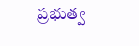ప్రభుత్వ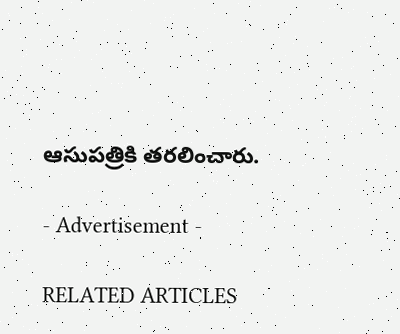ఆసుపత్రికి తరలించారు.

- Advertisement -

RELATED ARTICLES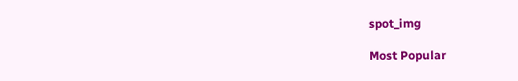spot_img

Most Popular